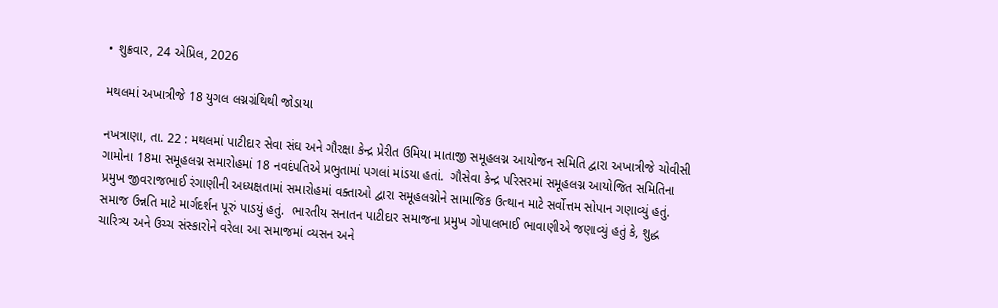• શુક્રવાર, 24 એપ્રિલ, 2026

મથલમાં અખાત્રીજે 18 યુગલ લગ્નગ્રંથિથી જોડાયા

નખત્રાણા, તા. 22 : મથલમાં પાટીદાર સેવા સંઘ અને ગૌરક્ષા કેન્દ્ર પ્રેરીત ઉમિયા માતાજી સમૂહલગ્ન આયોજન સમિતિ દ્વારા અખાત્રીજે ચોવીસી ગામોના 18મા સમૂહલગ્ન સમારોહમાં 18 નવદંપતિએ પ્રભુતામાં પગલાં માંડયા હતાં.  ગૌસેવા કેન્દ્ર પરિસરમાં સમૂહલગ્ન આયોજિત સમિતિના પ્રમુખ જીવરાજભાઈ રંગાણીની અધ્યક્ષતામાં સમારોહમાં વક્તાઓ દ્વારા સમૂહલગ્નોને સામાજિક ઉત્થાન માટે સર્વોત્તમ સોપાન ગણાવ્યું હતું. સમાજ ઉન્નતિ માટે માર્ગદર્શન પૂરું પાડયું હતું.  ભારતીય સનાતન પાટીદાર સમાજના પ્રમુખ ગોપાલભાઈ ભાવાણીએ જણાવ્યું હતું કે, શુદ્ધ ચારિત્ર્ય અને ઉચ્ચ સંસ્કારોને વરેલા આ સમાજમાં વ્યસન અને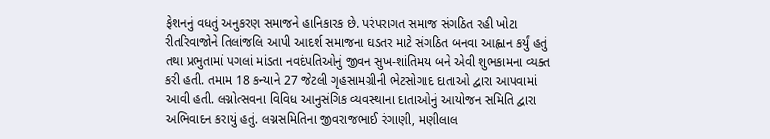ફેશનનું વધતું અનુકરણ સમાજને હાનિકારક છે. પરંપરાગત સમાજ સંગઠિત રહી ખોટા રીતરિવાજોને તિલાંજલિ આપી આદર્શ સમાજના ઘડતર માટે સંગઠિત બનવા આહ્વાન કર્યું હતું તથા પ્રભુતામાં પગલાં માંડતા નવદંપતિઓનું જીવન સુખ-શાંતિમય બને એવી શુભકામના વ્યક્ત કરી હતી. તમામ 18 કન્યાને 27 જેટલી ગૃહસામગ્રીની ભેટસોગાદ દાતાઓ દ્વારા આપવામાં આવી હતી. લગ્નોત્સવના વિવિધ આનુસંગિક વ્યવસ્થાના દાતાઓનું આયોજન સમિતિ દ્વારા અભિવાદન કરાયું હતું. લગ્નસમિતિના જીવરાજભાઈ રંગાણી, મણીલાલ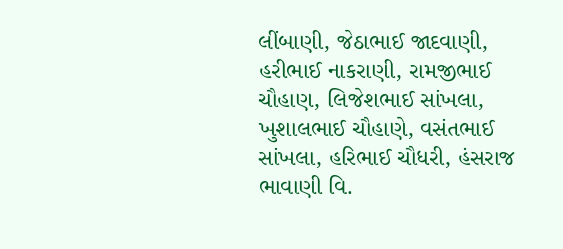લીંબાણી, જેઠાભાઈ જાદવાણી, હરીભાઈ નાકરાણી, રામજીભાઈ ચૌહાણ, લિજેશભાઈ સાંખલા, ખુશાલભાઈ ચૌહાણે, વસંતભાઈ સાંખલા, હરિભાઈ ચૌધરી, હંસરાજ ભાવાણી વિ.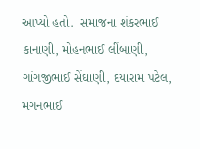આપ્યો હતો.  સમાજના શંકરભાઈ કાનાણી, મોહનભાઈ લીંબાણી, ગાંગજીભાઈ સેંઘાણી, દયારામ પટેલ, મગનભાઈ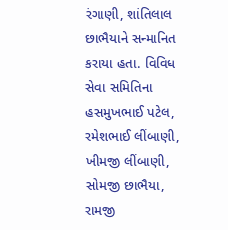રંગાણી, શાંતિલાલ છાભૈયાને સન્માનિત કરાયા હતા. વિવિધ સેવા સમિતિના હસમુખભાઈ પટેલ, રમેશભાઈ લીંબાણી, ખીમજી લીંબાણી, સોમજી છાભૈયા, રામજી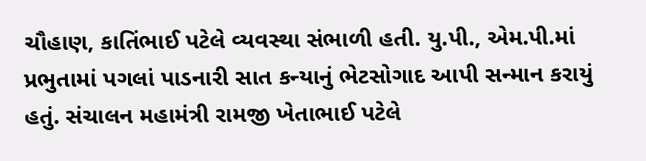ચૌહાણ, કાતિંભાઈ પટેલે વ્યવસ્થા સંભાળી હતી. યુ.પી., એમ.પી.માં પ્રભુતામાં પગલાં પાડનારી સાત કન્યાનું ભેટસોગાદ આપી સન્માન કરાયું હતું. સંચાલન મહામંત્રી રામજી ખેતાભાઈ પટેલે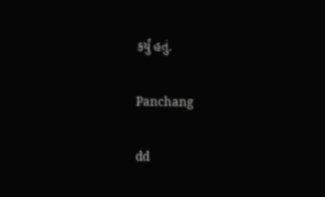કર્યું હતું.

Panchang

dd